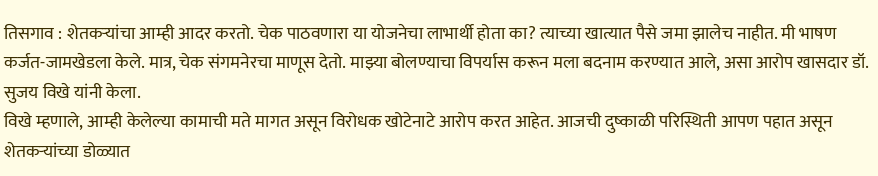तिसगाव : शेतकऱ्यांचा आम्ही आदर करतो. चेक पाठवणारा या योजनेचा लाभार्थी होता का? त्याच्या खात्यात पैसे जमा झालेच नाहीत. मी भाषण कर्जत-जामखेडला केले. मात्र, चेक संगमनेरचा माणूस देतो. माझ्या बोलण्याचा विपर्यास करून मला बदनाम करण्यात आले, असा आरोप खासदार डॉ. सुजय विखे यांनी केला.
विखे म्हणाले, आम्ही केलेल्या कामाची मते मागत असून विरोधक खोटेनाटे आरोप करत आहेत. आजची दुष्काळी परिस्थिती आपण पहात असून शेतकऱ्यांच्या डोळ्यात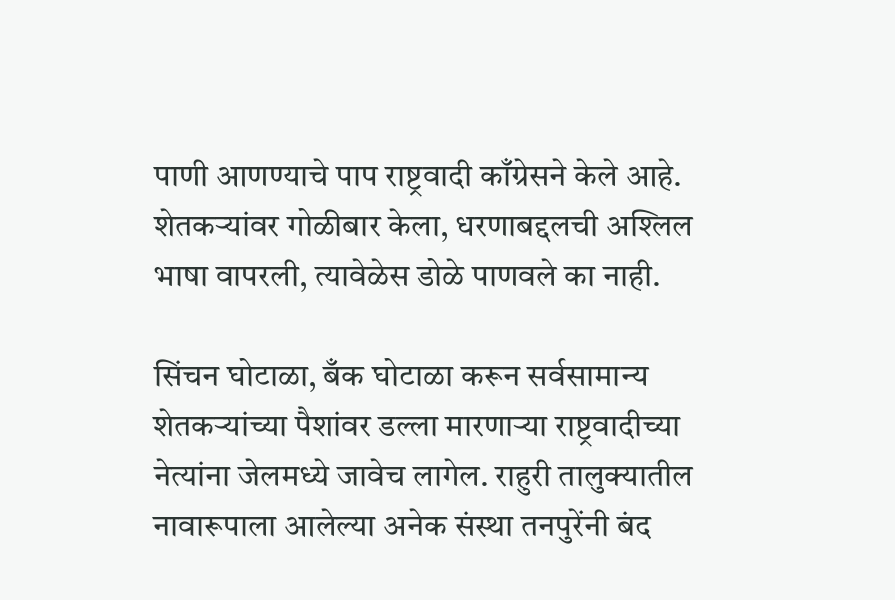पाणी आणण्याचे पाप राष्ट्रवादी काँग्रेसने केले आहे. शेतकऱ्यांवर गोळीबार केला, धरणाबद्दलची अश्लिल भाषा वापरली, त्यावेळेस डोळे पाणवले का नाही.

सिंचन घोटाळा, बँक घोटाळा करून सर्वसामान्य शेतकऱ्यांच्या पैशांवर डल्ला मारणाऱ्या राष्ट्रवादीच्या नेत्यांना जेलमध्ये जावेच लागेल. राहुरी तालुक्यातील नावारूपाला आलेल्या अनेक संस्था तनपुरेंनी बंद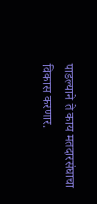पाडल्याने ते काय मतदारसंघाचा विकास करणार.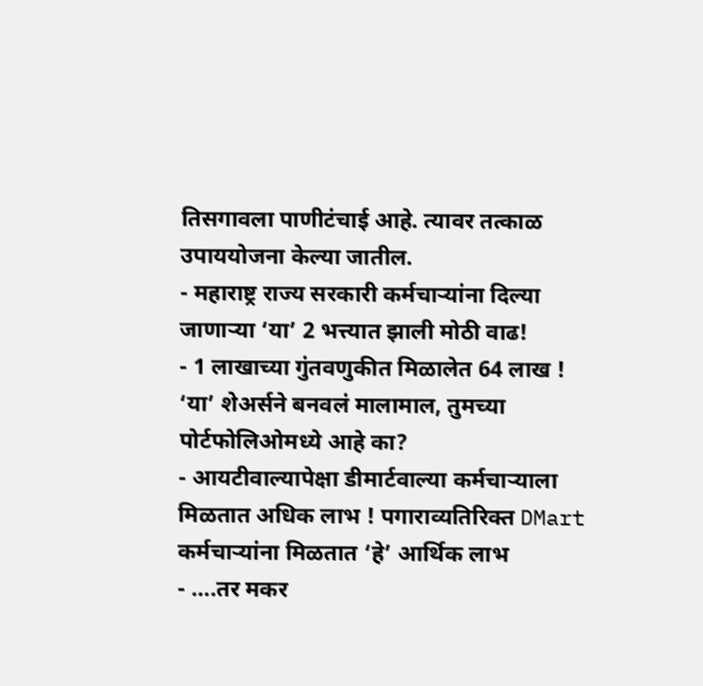तिसगावला पाणीटंचाई आहे. त्यावर तत्काळ उपाययोजना केल्या जातील.
- महाराष्ट्र राज्य सरकारी कर्मचाऱ्यांना दिल्या जाणाऱ्या ‘या’ 2 भत्त्यात झाली मोठी वाढ!
- 1 लाखाच्या गुंतवणुकीत मिळालेत 64 लाख ! ‘या’ शेअर्सने बनवलं मालामाल, तुमच्या पोर्टफोलिओमध्ये आहे का?
- आयटीवाल्यापेक्षा डीमार्टवाल्या कर्मचाऱ्याला मिळतात अधिक लाभ ! पगाराव्यतिरिक्त DMart कर्मचाऱ्यांना मिळतात ‘हे’ आर्थिक लाभ
- ….तर मकर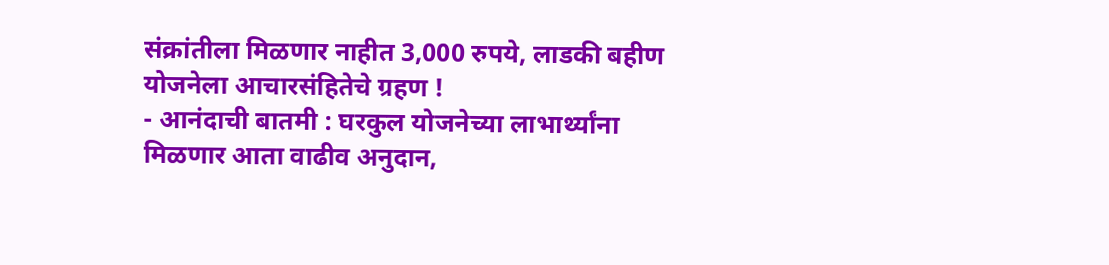संक्रांतीला मिळणार नाहीत 3,000 रुपये, लाडकी बहीण योजनेला आचारसंहितेचे ग्रहण !
- आनंदाची बातमी : घरकुल योजनेच्या लाभार्थ्यांना मिळणार आता वाढीव अनुदान,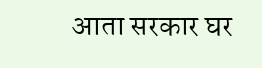आता सरकार घर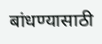बांधण्यासाठी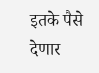इतके पैसे देणार